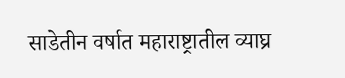साडेतीन वर्षात महाराष्ट्रातील व्याघ्र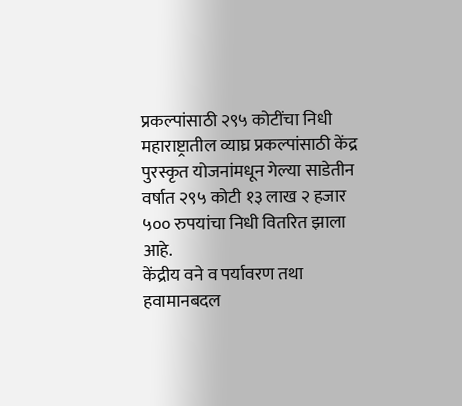प्रकल्पांसाठी २९५ कोटींचा निधी
महाराष्ट्रातील व्याघ्र प्रकल्पांसाठी केंद्र पुरस्कृत योजनांमधून गेल्या साडेतीन वर्षात २९५ कोटी १३ लाख २ हजार ५०० रुपयांचा निधी वितरित झाला आहे.
केंद्रीय वने व पर्यावरण तथा हवामानबदल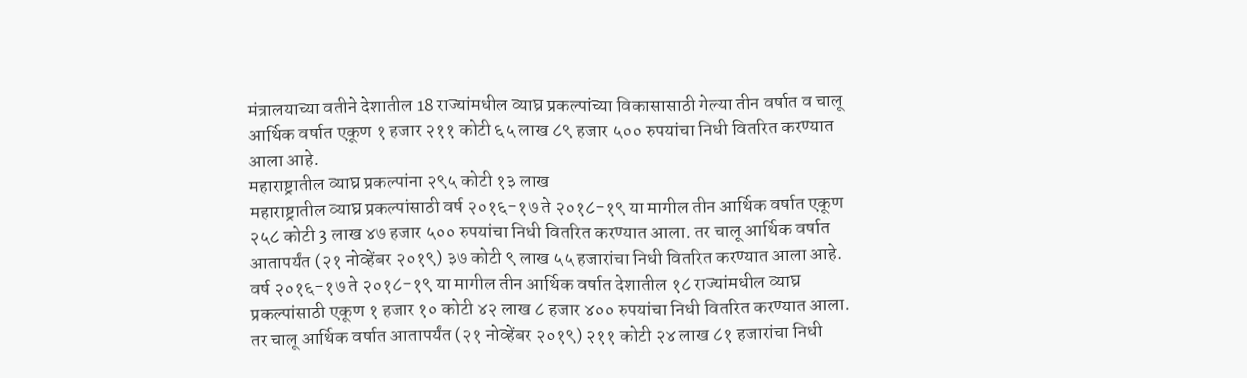मंत्रालयाच्या वतीने देशातील 18 राज्यांमधील व्याघ्र प्रकल्पांच्या विकासासाठी गेल्या तीन वर्षात व चालू आर्थिक वर्षात एकूण १ हजार २११ कोटी ६५ लाख ८९ हजार ५०० रुपयांचा निधी वितरित करण्यात आला आहे.
महाराष्ट्रातील व्याघ्र प्रकल्पांना २९५ कोटी १३ लाख
महाराष्ट्रातील व्याघ्र प्रकल्पांसाठी वर्ष २०१६-१७ ते २०१८-१९ या मागील तीन आर्थिक वर्षात एकूण २५८ कोटी 3 लाख ४७ हजार ५०० रुपयांचा निधी वितरित करण्यात आला. तर चालू आर्थिक वर्षात आतापर्यंत (२१ नोव्हेंबर २०१९) ३७ कोटी ९ लाख ५५ हजारांचा निधी वितरित करण्यात आला आहे.
वर्ष २०१६-१७ ते २०१८-१९ या मागील तीन आर्थिक वर्षात देशातील १८ राज्यांमधील व्याघ्र प्रकल्पांसाठी एकूण १ हजार १० कोटी ४२ लाख ८ हजार ४०० रुपयांचा निधी वितरित करण्यात आला. तर चालू आर्थिक वर्षात आतापर्यंत (२१ नोव्हेंबर २०१९) २११ कोटी २४ लाख ८१ हजारांचा निधी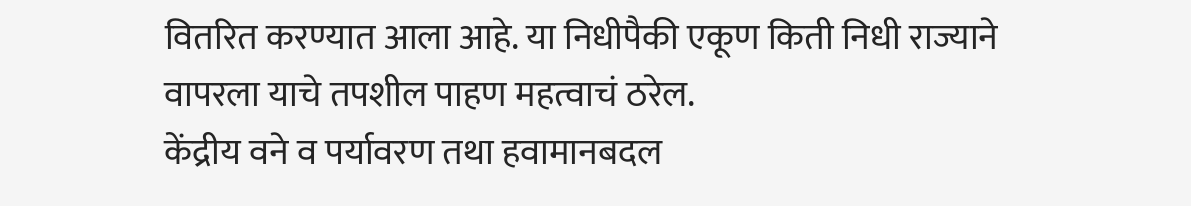वितरित करण्यात आला आहे. या निधीपैकी एकूण किती निधी राज्याने वापरला याचे तपशील पाहण महत्वाचं ठरेल.
केंद्रीय वने व पर्यावरण तथा हवामानबदल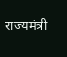राज्यमंत्री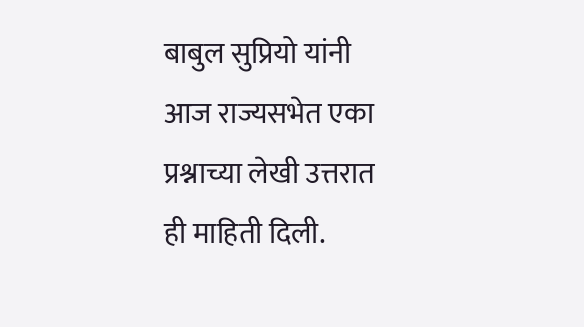बाबुल सुप्रियो यांनी आज राज्यसभेत एका प्रश्नाच्या लेखी उत्तरात ही माहिती दिली.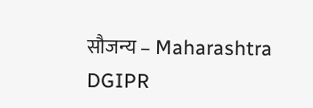सौजन्य – Maharashtra DGIPR